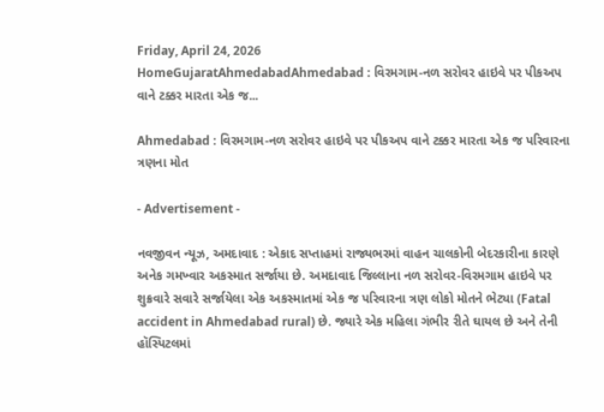Friday, April 24, 2026
HomeGujaratAhmedabadAhmedabad : વિરમગામ-નળ સરોવર હાઇવે પર પીકઅપ વાને ટક્કર મારતા એક જ...

Ahmedabad : વિરમગામ-નળ સરોવર હાઇવે પર પીકઅપ વાને ટક્કર મારતા એક જ પરિવારના ત્રણના મોત

- Advertisement -

નવજીવન ન્યૂઝ, અમદાવાદ : એકાદ સપ્તાહમાં રાજ્યભરમાં વાહન ચાલકોની બેદરકારીના કારણે અનેક ગમખ્વાર અકસ્માત સર્જાયા છે. અમદાવાદ જિલ્લાના નળ સરોવર-વિરમગામ હાઇવે પર શુક્રવારે સવારે સર્જાયેલા એક અકસ્માતમાં એક જ પરિવારના ત્રણ લોકો મોતને ભેટ્યા (Fatal accident in Ahmedabad rural) છે. જ્યારે એક મહિલા ગંભીર રીતે ઘાયલ છે અને તેની હૉસ્પિટલમાં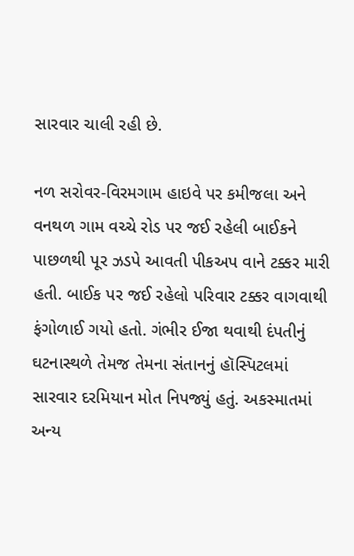સારવાર ચાલી રહી છે.

નળ સરોવર-વિરમગામ હાઇવે પર કમીજલા અને વનથળ ગામ વચ્ચે રોડ પર જઈ રહેલી બાઈકને પાછળથી પૂર ઝડપે આવતી પીકઅપ વાને ટક્કર મારી હતી. બાઈક પર જઈ રહેલો પરિવાર ટક્કર વાગવાથી ફંગોળાઈ ગયો હતો. ગંભીર ઈજા થવાથી દંપતીનું ઘટનાસ્થળે તેમજ તેમના સંતાનનું હૉસ્પિટલમાં સારવાર દરમિયાન મોત નિપજ્યું હતું. અકસ્માતમાં અન્ય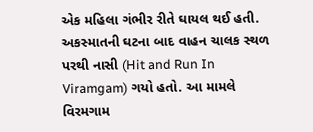એક મહિલા ગંભીર રીતે ઘાયલ થઈ હતી. અકસ્માતની ઘટના બાદ વાહન ચાલક સ્થળ પરથી નાસી (Hit and Run In Viramgam) ગયો હતો. આ મામલે વિરમગામ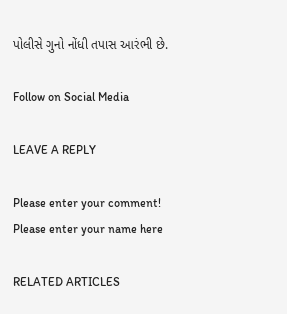પોલીસે ગુનો નોંધી તપાસ આરંભી છે.

Follow on Social Media

LEAVE A REPLY

Please enter your comment!
Please enter your name here

RELATED ARTICLES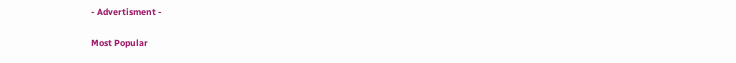- Advertisment -

Most Popular